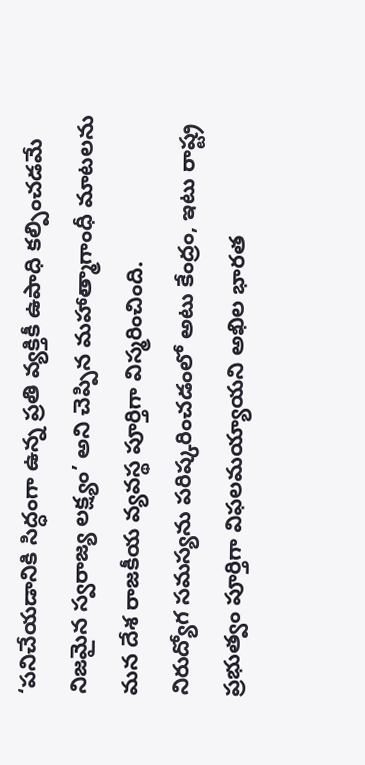‘పనిచేయడానికి సిద్ధంగా ఉన్న ప్రతి వ్యక్తికీ ఉపాధి కల్పించడమే నిజమైన స్వరాజ్య లక్ష్యం’ అని చెప్పిన మహాత్మాగాంధీ మాటలను మన దేశ రాజకీయ వ్యవస్థ పూర్తిగా విస్మరించింది.
నిరుద్యోగ సమస్యను పరిష్కరించడంలో అటు కేంద్రం, ఇటు రాష్ట్ర ప్రభుత్వం పూర్తిగా విఫలమయ్యాయని అఖిల భారత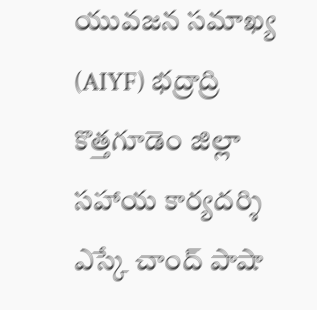యువజన సమాఖ్య (AIYF) భద్రాద్రి కొత్తగూడెం జిల్లా సహాయ కార్యదర్శి ఎస్కే చాంద్ పాషా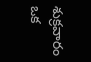శుక్రవారం ఒక